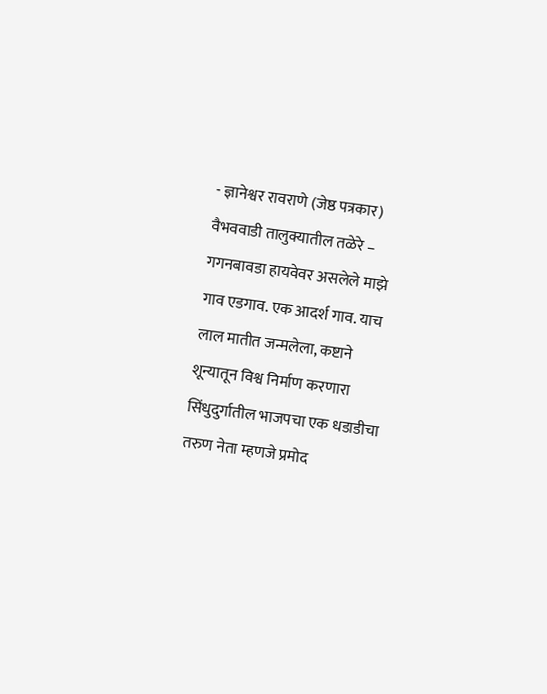- ज्ञानेश्वर रावराणे (जेष्ठ पत्रकार)
वैभववाडी तालुक्यातील तळेरे – गगनबावडा हायवेवर असलेले माझे गाव एडगाव. एक आदर्श गाव. याच लाल मातीत जन्मलेला, कष्टाने शून्यातून विश्व निर्माण करणारा सिंधुदुर्गातील भाजपचा एक धडाडीचा तरुण नेता म्हणजे प्रमोद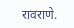रावराणे.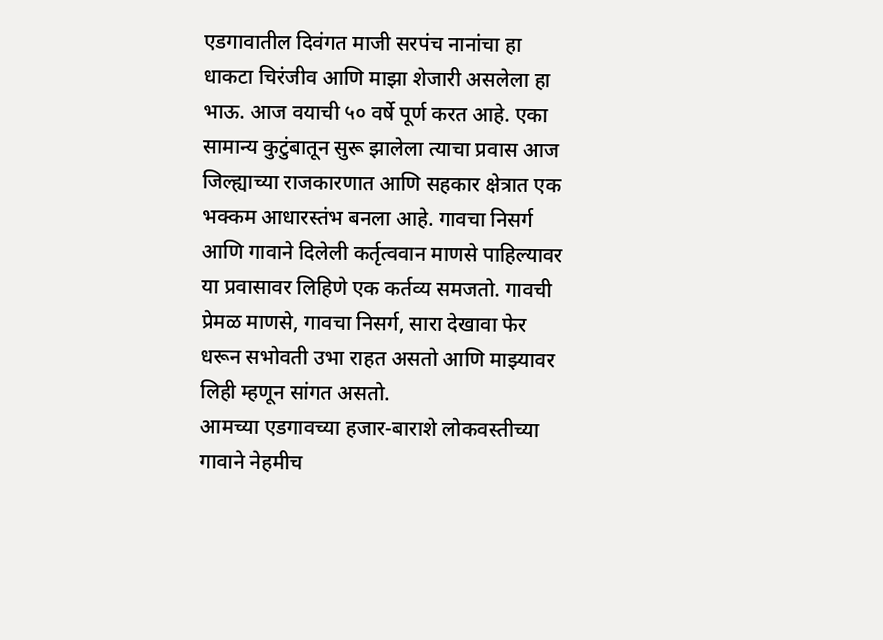एडगावातील दिवंगत माजी सरपंच नानांचा हा धाकटा चिरंजीव आणि माझा शेजारी असलेला हा भाऊ. आज वयाची ५० वर्षे पूर्ण करत आहे. एका सामान्य कुटुंबातून सुरू झालेला त्याचा प्रवास आज जिल्ह्याच्या राजकारणात आणि सहकार क्षेत्रात एक भक्कम आधारस्तंभ बनला आहे. गावचा निसर्ग आणि गावाने दिलेली कर्तृत्ववान माणसे पाहिल्यावर या प्रवासावर लिहिणे एक कर्तव्य समजतो. गावची प्रेमळ माणसे, गावचा निसर्ग, सारा देखावा फेर धरून सभोवती उभा राहत असतो आणि माझ्यावर लिही म्हणून सांगत असतो.
आमच्या एडगावच्या हजार-बाराशे लोकवस्तीच्या गावाने नेहमीच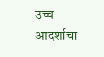उच्च आदर्शाचा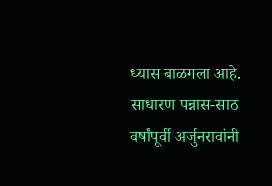ध्यास बाळगला आहे. साधारण पन्नास-साठ वर्षांपूर्वी अर्जुनरावांनी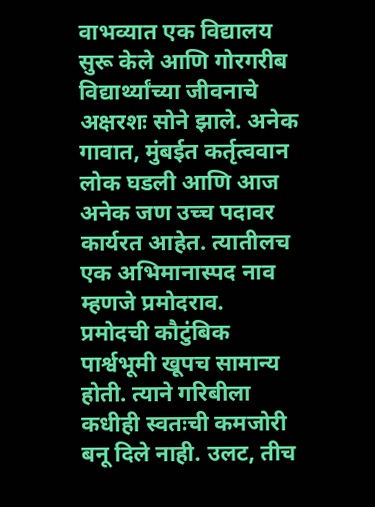वाभव्यात एक विद्यालय सुरू केले आणि गोरगरीब विद्यार्थ्यांच्या जीवनाचे अक्षरशः सोने झाले. अनेक गावात, मुंबईत कर्तृत्ववान लोक घडली आणि आज अनेक जण उच्च पदावर कार्यरत आहेत. त्यातीलच एक अभिमानास्पद नाव म्हणजे प्रमोदराव.
प्रमोदची कौटुंबिक पार्श्वभूमी खूपच सामान्य होती. त्याने गरिबीला कधीही स्वतःची कमजोरी बनू दिले नाही. उलट, तीच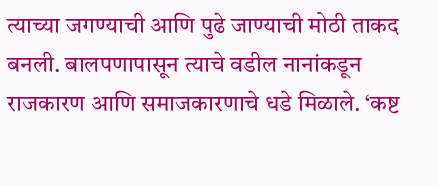त्याच्या जगण्याची आणि पुढे जाण्याची मोठी ताकद बनली. बालपणापासून त्याचे वडील नानांकडून राजकारण आणि समाजकारणाचे धडे मिळाले. ‘कष्ट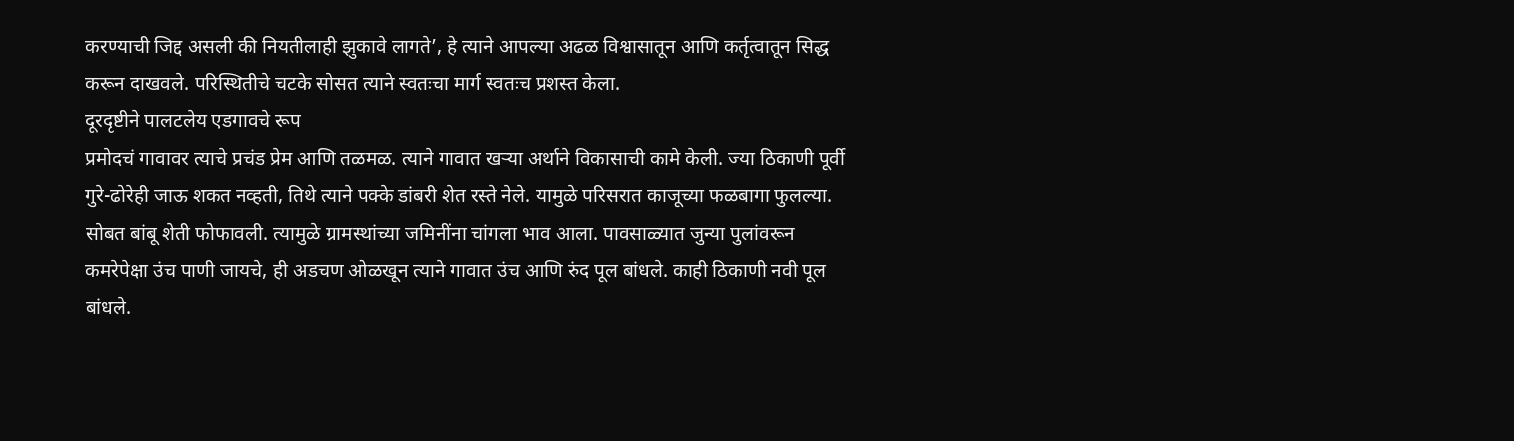करण्याची जिद्द असली की नियतीलाही झुकावे लागते’, हे त्याने आपल्या अढळ विश्वासातून आणि कर्तृत्वातून सिद्ध करून दाखवले. परिस्थितीचे चटके सोसत त्याने स्वतःचा मार्ग स्वतःच प्रशस्त केला.
दूरदृष्टीने पालटलेय एडगावचे रूप
प्रमोदचं गावावर त्याचे प्रचंड प्रेम आणि तळमळ. त्याने गावात खऱ्या अर्थाने विकासाची कामे केली. ज्या ठिकाणी पूर्वी गुरे-ढोरेही जाऊ शकत नव्हती, तिथे त्याने पक्के डांबरी शेत रस्ते नेले. यामुळे परिसरात काजूच्या फळबागा फुलल्या. सोबत बांबू शेती फोफावली. त्यामुळे ग्रामस्थांच्या जमिनींना चांगला भाव आला. पावसाळ्यात जुन्या पुलांवरून कमरेपेक्षा उंच पाणी जायचे, ही अडचण ओळखून त्याने गावात उंच आणि रुंद पूल बांधले. काही ठिकाणी नवी पूल बांधले.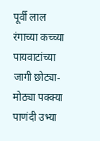पूर्वी लाल रंगाच्या कच्च्या पायवाटांच्या जागी छोट्या-मोठ्या पक्क्या पाणंदी उभ्या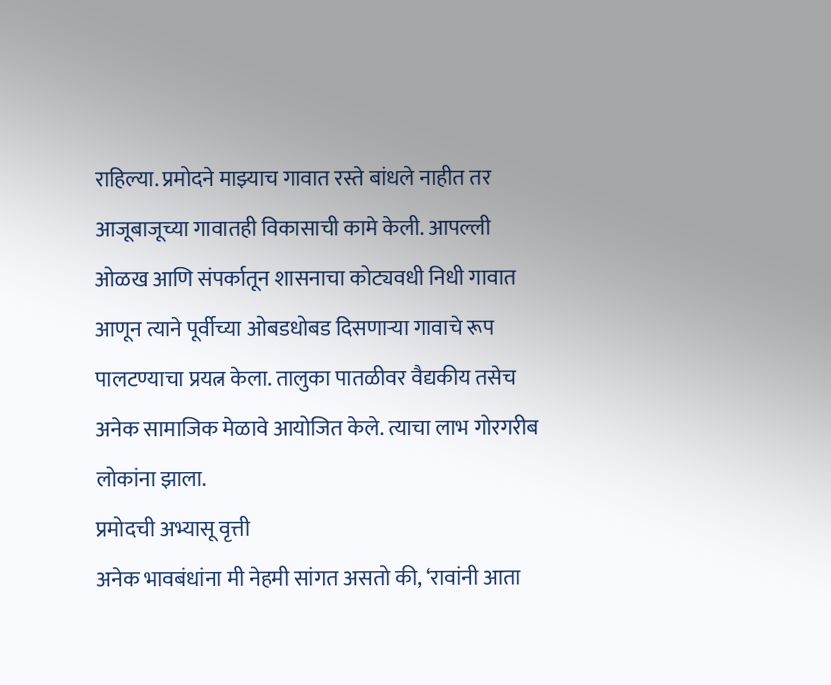राहिल्या. प्रमोदने माझ्याच गावात रस्ते बांधले नाहीत तर आजूबाजूच्या गावातही विकासाची कामे केली. आपल्ली ओळख आणि संपर्कातून शासनाचा कोट्यवधी निधी गावात आणून त्याने पूर्वीच्या ओबडधोबड दिसणाऱ्या गावाचे रूप पालटण्याचा प्रयत्न केला. तालुका पातळीवर वैद्यकीय तसेच अनेक सामाजिक मेळावे आयोजित केले. त्याचा लाभ गोरगरीब लोकांना झाला.
प्रमोदची अभ्यासू वृत्ती
अनेक भावबंधांना मी नेहमी सांगत असतो की, ‘रावांनी आता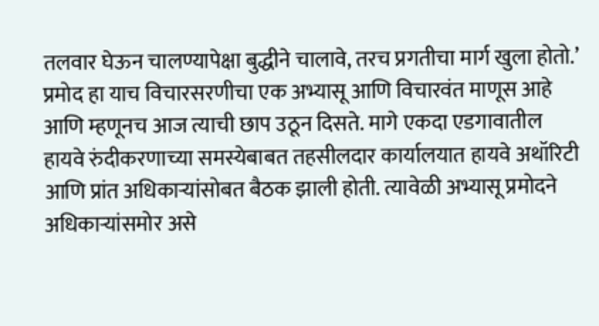तलवार घेऊन चालण्यापेक्षा बुद्धीने चालावे, तरच प्रगतीचा मार्ग खुला होतो.’ प्रमोद हा याच विचारसरणीचा एक अभ्यासू आणि विचारवंत माणूस आहे आणि म्हणूनच आज त्याची छाप उठून दिसते. मागे एकदा एडगावातील हायवे रुंदीकरणाच्या समस्येबाबत तहसीलदार कार्यालयात हायवे अथॉरिटी आणि प्रांत अधिकाऱ्यांसोबत बैठक झाली होती. त्यावेळी अभ्यासू प्रमोदने अधिकाऱ्यांसमोर असे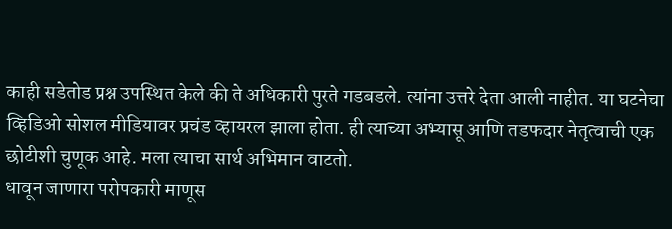काही सडेतोड प्रश्न उपस्थित केले की ते अधिकारी पुरते गडबडले. त्यांना उत्तरे देता आली नाहीत. या घटनेचा व्हिडिओ सोशल मीडियावर प्रचंड व्हायरल झाला होता. ही त्याच्या अभ्यासू आणि तडफदार नेतृत्वाची एक छोटीशी चुणूक आहे. मला त्याचा सार्थ अभिमान वाटतो.
धावून जाणारा परोपकारी माणूस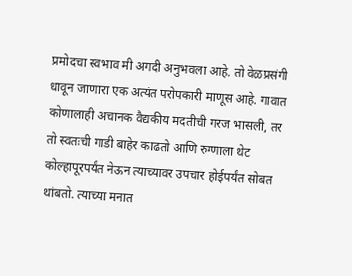प्रमोदचा स्वभाव मी अगदी अनुभवला आहे. तो वेळप्रसंगी धावून जाणारा एक अत्यंत परोपकारी माणूस आहे. गावात कोणालाही अचानक वैद्यकीय मदतीची गरज भासली, तर तो स्वतःची गाडी बाहेर काढतो आणि रुग्णाला थेट कोल्हापूरपर्यंत नेऊन त्याच्यावर उपचार होईपर्यंत सोबत थांबतो. त्याच्या मनात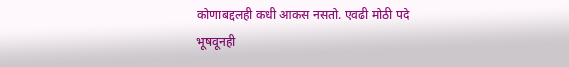कोणाबद्दलही कधी आकस नसतो. एवढी मोठी पदे भूषवूनही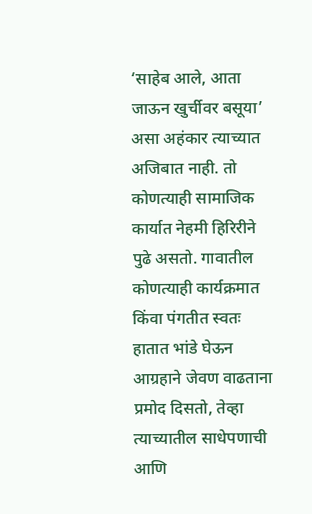‘साहेब आले, आता जाऊन खुर्चीवर बसूया’ असा अहंकार त्याच्यात अजिबात नाही. तो कोणत्याही सामाजिक कार्यात नेहमी हिरिरीने पुढे असतो. गावातील कोणत्याही कार्यक्रमात किंवा पंगतीत स्वतः हातात भांडे घेऊन आग्रहाने जेवण वाढताना प्रमोद दिसतो, तेव्हा त्याच्यातील साधेपणाची आणि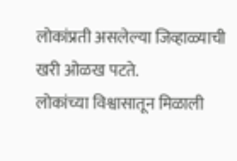लोकांप्रती असलेल्या जिव्हाळ्याची खरी ओळख पटते.
लोकांच्या विश्वासातून मिळाली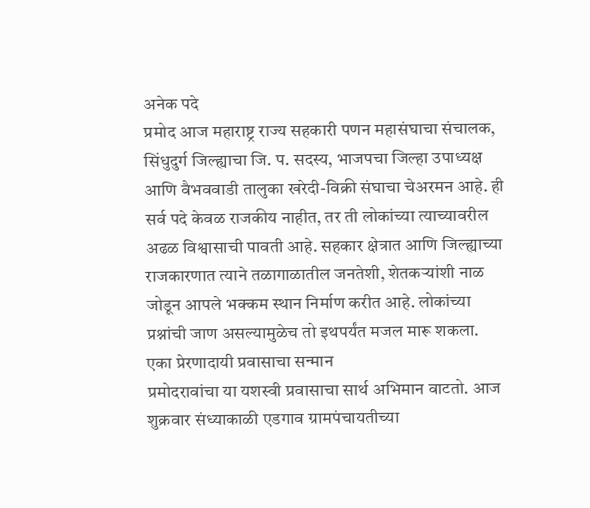अनेक पदे
प्रमोद आज महाराष्ट्र राज्य सहकारी पणन महासंघाचा संचालक, सिंधुदुर्ग जिल्ह्याचा जि. प. सदस्य, भाजपचा जिल्हा उपाध्यक्ष आणि वैभववाडी तालुका खरेदी-विक्री संघाचा चेअरमन आहे. ही सर्व पदे केवळ राजकीय नाहीत, तर ती लोकांच्या त्याच्यावरील अढळ विश्वासाची पावती आहे. सहकार क्षेत्रात आणि जिल्ह्याच्या राजकारणात त्याने तळागाळातील जनतेशी, शेतकऱ्यांशी नाळ जोडून आपले भक्कम स्थान निर्माण करीत आहे. लोकांच्या प्रश्नांची जाण असल्यामुळेच तो इथपर्यंत मजल मारू शकला.
एका प्रेरणादायी प्रवासाचा सन्मान
प्रमोदरावांचा या यशस्वी प्रवासाचा सार्थ अभिमान वाटतो. आज शुक्रवार संध्याकाळी एडगाव ग्रामपंचायतीच्या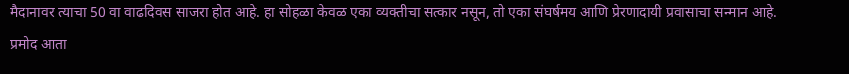मैदानावर त्याचा 50 वा वाढदिवस साजरा होत आहे. हा सोहळा केवळ एका व्यक्तीचा सत्कार नसून, तो एका संघर्षमय आणि प्रेरणादायी प्रवासाचा सन्मान आहे. प्रमोद आता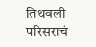तिथवली परिसराचं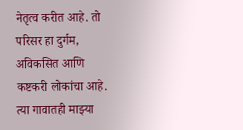नेतृत्व करीत आहे. तो परिसर हा दुर्गम, अविकसित आणि कष्टकरी लोकांचा आहे. त्या गावातही माझ्या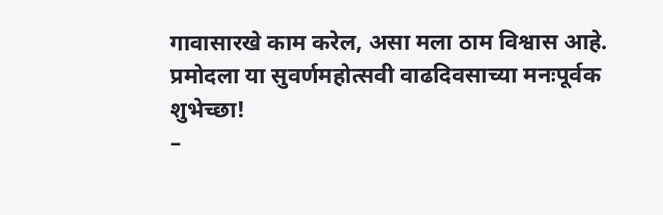गावासारखे काम करेल, असा मला ठाम विश्वास आहे.
प्रमोदला या सुवर्णमहोत्सवी वाढदिवसाच्या मनःपूर्वक शुभेच्छा!
–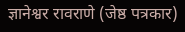ज्ञानेश्वर रावराणे (जेष्ठ पत्रकार)